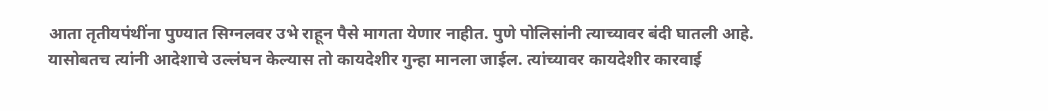आता तृतीयपंथींना पुण्यात सिग्नलवर उभे राहून पैसे मागता येणार नाहीत. पुणे पोलिसांनी त्याच्यावर बंदी घातली आहे. यासोबतच त्यांनी आदेशाचे उल्लंघन केल्यास तो कायदेशीर गुन्हा मानला जाईल. त्यांच्यावर कायदेशीर कारवाई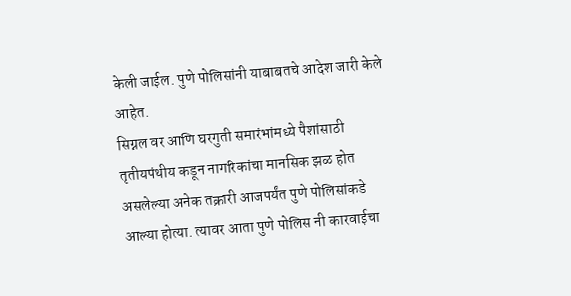केली जाईल. पुणे पोलिसांनी याबाबतचे आदेश जारी केले आहेत.
सिग्नल वर आणि घरगुती समारंभांमध्ये पैशांसाठी तृतीयपंथीय कडून नागरिकांचा मानसिक झळ होत असलेल्या अनेक तक्रारी आजपर्यंत पुणे पोलिसांकडे आल्या होत्या. त्यावर आता पुणे पोलिस नी कारवाईचा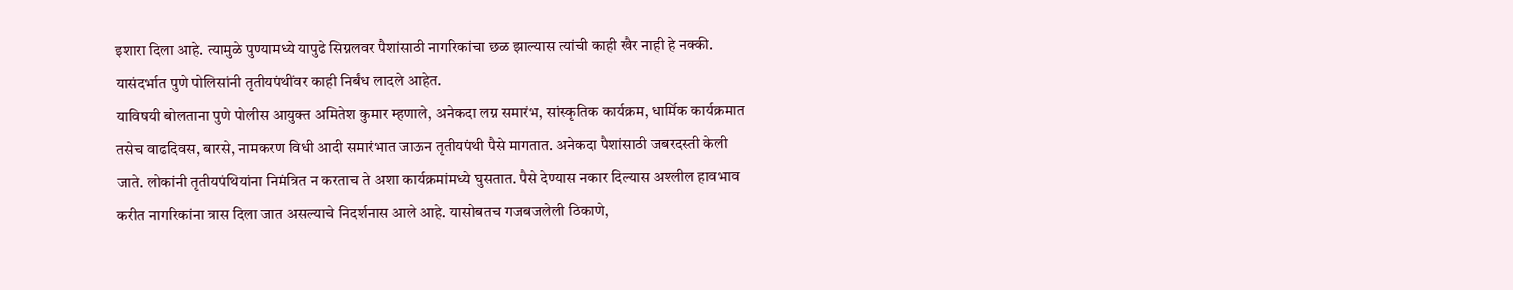इशारा दिला आहे. त्यामुळे पुण्यामध्ये यापुढे सिग्नलवर पैशांसाठी नागरिकांचा छळ झाल्यास त्यांची काही खैर नाही हे नक्की. यासंदर्भात पुणे पोलिसांनी तृतीयपंथींवर काही निर्बंध लादले आहेत.
याविषयी बोलताना पुणे पोलीस आयुक्त अमितेश कुमार म्हणाले, अनेकदा लग्न समारंभ, सांस्कृतिक कार्यक्रम, धार्मिक कार्यक्रमात तसेच वाढदिवस, बारसे, नामकरण विधी आदी समारंभात जाऊन तृतीयपंथी पैसे मागतात. अनेकदा पैशांसाठी जबरदस्ती केली जाते. लोकांनी तृतीयपंथियांना निमंत्रित न करताच ते अशा कार्यक्रमांमध्ये घुसतात. पैसे देण्यास नकार दिल्यास अश्लील हावभाव करीत नागरिकांना त्रास दिला जात असल्याचे निदर्शनास आले आहे. यासोबतच गजबजलेली ठिकाणे,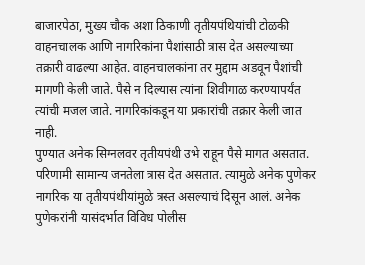बाजारपेठा, मुख्य चौक अशा ठिकाणी तृतीयपंथियांची टोळकी वाहनचालक आणि नागरिकांना पैशांसाठी त्रास देत असल्याच्या तक्रारी वाढल्या आहेत. वाहनचालकांना तर मुद्दाम अडवून पैशांची मागणी केली जाते. पैसे न दिल्यास त्यांना शिवीगाळ करण्यापर्यंत त्यांची मजल जाते. नागरिकांकडून या प्रकारांची तक्रार केली जात नाही.
पुण्यात अनेक सिग्नलवर तृतीयपंथी उभे राहून पैसे मागत असतात. परिणामी सामान्य जनतेला त्रास देत असतात. त्यामुळे अनेक पुणेकर नागरिक या तृतीयपंथीयांमुळे त्रस्त असल्याचं दिसून आलं. अनेक पुणेकरांनी यासंदर्भात विविध पोलीस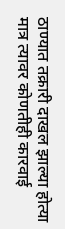ठाण्यात तक्रारी दाखल झाल्या होत्या मात्र त्यावर कोणतीही कारवाई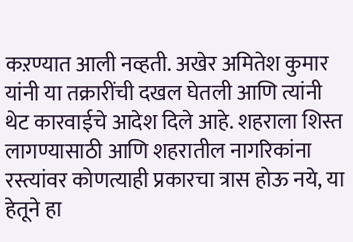कऱण्यात आली नव्हती. अखेर अमितेश कुमार यांनी या तक्रारींची दखल घेतली आणि त्यांनी थेट कारवाईचे आदेश दिले आहे. शहराला शिस्त लागण्यासाठी आणि शहरातील नागरिकांना रस्त्यांवर कोणत्याही प्रकारचा त्रास होऊ नये, या हेतूने हा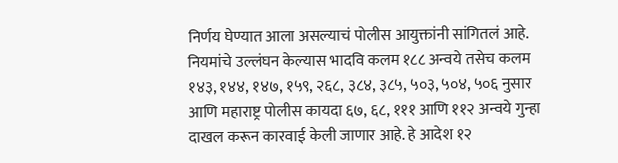निर्णय घेण्यात आला असल्याचं पोलीस आयुक्तांनी सांगितलं आहे.
नियमांचे उल्लंघन केल्यास भादवि कलम १८८ अन्वये तसेच कलम १४३, १४४, १४७, १५९, २६८, ३८४, ३८५, ५०३, ५०४, ५०६ नुसार आणि महाराष्ट्र पोलीस कायदा ६७, ६८, १११ आणि ११२ अन्वये गुन्हा दाखल करून कारवाई केली जाणार आहे. हे आदेश १२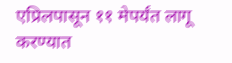एप्रिलपासून ११ मेपर्यंत लागू करण्यात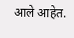आले आहेत.